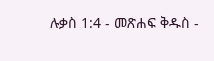ሉቃስ 1:4 - መጽሐፍ ቅዱስ -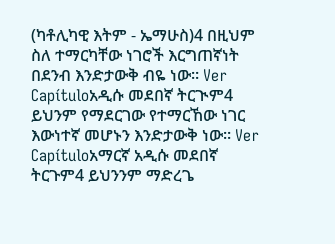(ካቶሊካዊ እትም - ኤማሁስ)4 በዚህም ስለ ተማርካቸው ነገሮች እርግጠኛነት በደንብ እንድታውቅ ብዬ ነው። Ver Capítuloአዲሱ መደበኛ ትርጒም4 ይህንም የማደርገው የተማርኸው ነገር እውነተኛ መሆኑን እንድታውቅ ነው። Ver Capítuloአማርኛ አዲሱ መደበኛ ትርጉም4 ይህንንም ማድረጌ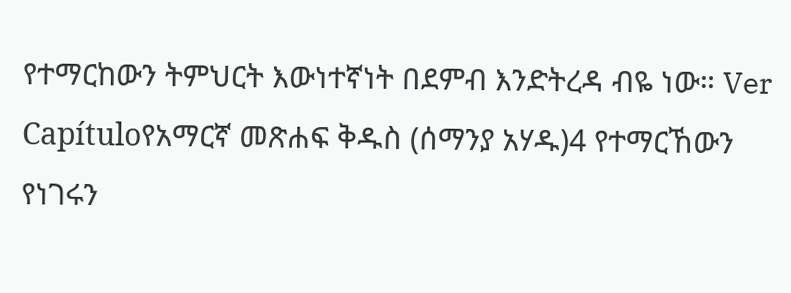የተማርከውን ትምህርት እውነተኛነት በደምብ እንድትረዳ ብዬ ነው። Ver Capítuloየአማርኛ መጽሐፍ ቅዱስ (ሰማንያ አሃዱ)4 የተማርኸውን የነገሩን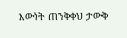እውነት ጠንቅቀህ ታውቅ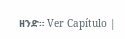ዘንድ። Ver Capítulo |